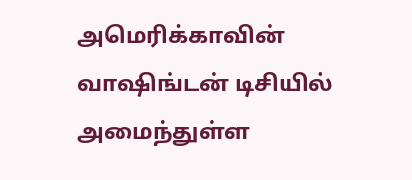அமெரிக்காவின் வாஷிங்டன் டிசியில் அமைந்துள்ள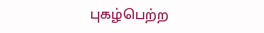புகழ்பெற்ற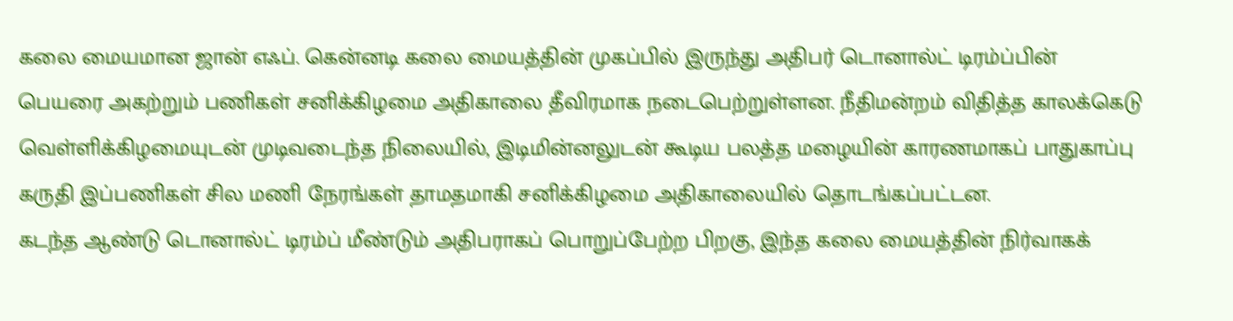கலை மையமான ஜான் எஃப். கென்னடி கலை மையத்தின் முகப்பில் இருந்து அதிபர் டொனால்ட் டிரம்ப்பின் பெயரை அகற்றும் பணிகள் சனிக்கிழமை அதிகாலை தீவிரமாக நடைபெற்றுள்ளன. நீதிமன்றம் விதித்த காலக்கெடு வெள்ளிக்கிழமையுடன் முடிவடைந்த நிலையில், இடிமின்னலுடன் கூடிய பலத்த மழையின் காரணமாகப் பாதுகாப்பு கருதி இப்பணிகள் சில மணி நேரங்கள் தாமதமாகி சனிக்கிழமை அதிகாலையில் தொடங்கப்பட்டன.
கடந்த ஆண்டு டொனால்ட் டிரம்ப் மீண்டும் அதிபராகப் பொறுப்பேற்ற பிறகு, இந்த கலை மையத்தின் நிர்வாகக்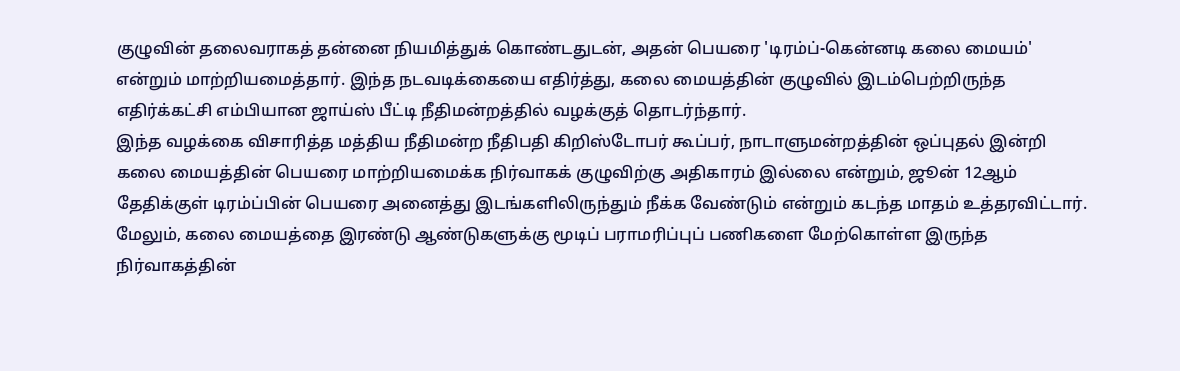குழுவின் தலைவராகத் தன்னை நியமித்துக் கொண்டதுடன், அதன் பெயரை 'டிரம்ப்-கென்னடி கலை மையம்' என்றும் மாற்றியமைத்தார். இந்த நடவடிக்கையை எதிர்த்து, கலை மையத்தின் குழுவில் இடம்பெற்றிருந்த எதிர்க்கட்சி எம்பியான ஜாய்ஸ் பீட்டி நீதிமன்றத்தில் வழக்குத் தொடர்ந்தார்.
இந்த வழக்கை விசாரித்த மத்திய நீதிமன்ற நீதிபதி கிறிஸ்டோபர் கூப்பர், நாடாளுமன்றத்தின் ஒப்புதல் இன்றி கலை மையத்தின் பெயரை மாற்றியமைக்க நிர்வாகக் குழுவிற்கு அதிகாரம் இல்லை என்றும், ஜூன் 12ஆம் தேதிக்குள் டிரம்ப்பின் பெயரை அனைத்து இடங்களிலிருந்தும் நீக்க வேண்டும் என்றும் கடந்த மாதம் உத்தரவிட்டார். மேலும், கலை மையத்தை இரண்டு ஆண்டுகளுக்கு மூடிப் பராமரிப்புப் பணிகளை மேற்கொள்ள இருந்த நிர்வாகத்தின்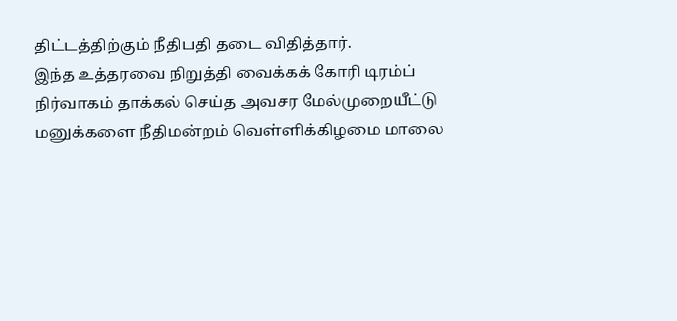திட்டத்திற்கும் நீதிபதி தடை விதித்தார்.
இந்த உத்தரவை நிறுத்தி வைக்கக் கோரி டிரம்ப் நிர்வாகம் தாக்கல் செய்த அவசர மேல்முறையீட்டு மனுக்களை நீதிமன்றம் வெள்ளிக்கிழமை மாலை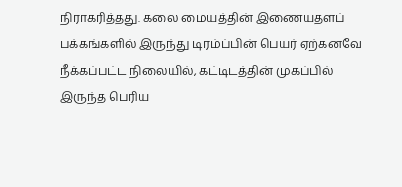நிராகரித்தது. கலை மையத்தின் இணையதளப் பக்கங்களில் இருந்து டிரம்ப்பின் பெயர் ஏற்கனவே நீக்கப்பட்ட நிலையில், கட்டிடத்தின் முகப்பில் இருந்த பெரிய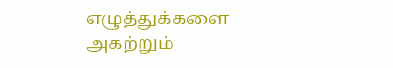எழுத்துக்களை அகற்றும்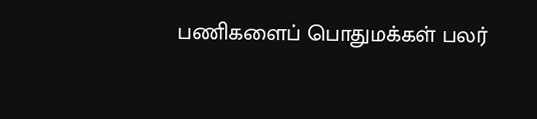பணிகளைப் பொதுமக்கள் பலர்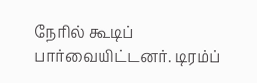நேரில் கூடிப் பார்வையிட்டனர். டிரம்ப்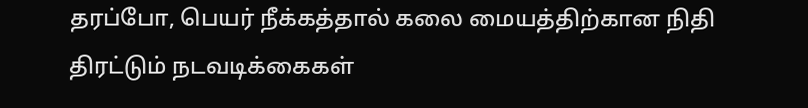தரப்போ, பெயர் நீக்கத்தால் கலை மையத்திற்கான நிதி திரட்டும் நடவடிக்கைகள்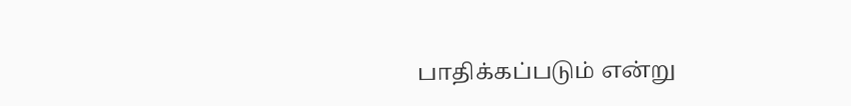பாதிக்கப்படும் என்று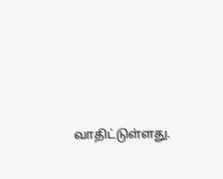வாதிட்டுள்ளது.